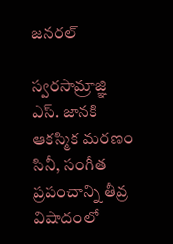జనరల్

స్వరసామ్రాజ్ఞి ఎస్. జానకి ఆకస్మిక మరణం సినీ, సంగీత ప్రపంచాన్ని తీవ్ర విషాదంలో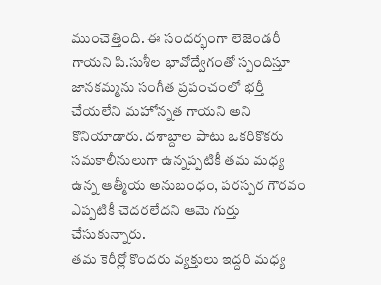ముంచెత్తింది. ఈ సందర్భంగా లెజెండరీ గాయని పి.సుశీల భావోద్వేగంతో స్పందిస్తూ జానకమ్మను సంగీత ప్రపంచంలో భర్తీ చేయలేని మహోన్నత గాయని అని కొనియాడారు. దశాబ్దాల పాటు ఒకరికొకరు సమకాలీనులుగా ఉన్నప్పటికీ తమ మధ్య ఉన్న ఆత్మీయ అనుబంధం, పరస్పర గౌరవం ఎప్పటికీ చెదరలేదని ఆమె గుర్తు చేసుకున్నారు.
తమ కెరీర్లో కొందరు వ్యక్తులు ఇద్దరి మధ్య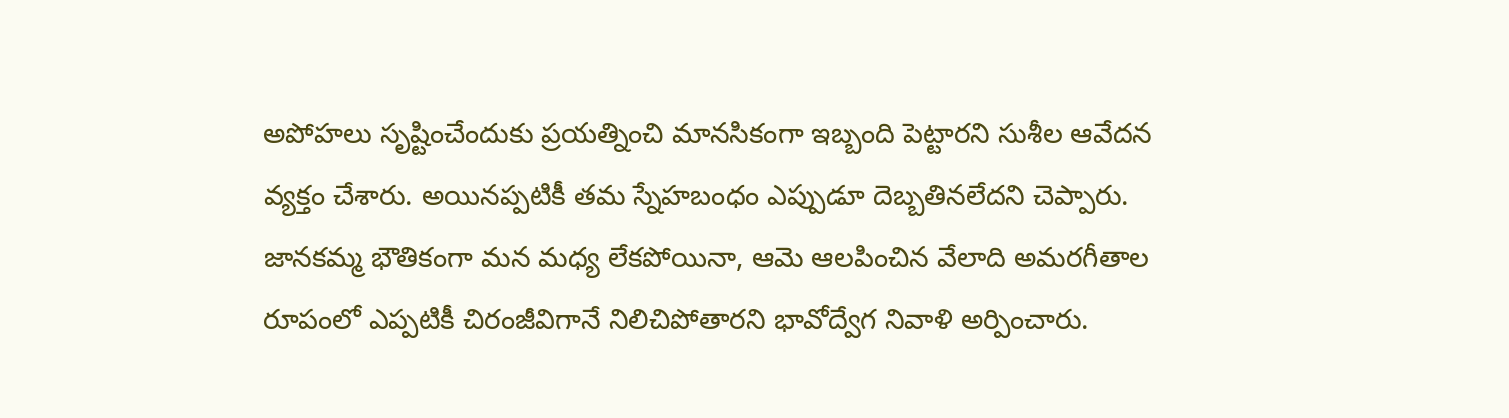అపోహలు సృష్టించేందుకు ప్రయత్నించి మానసికంగా ఇబ్బంది పెట్టారని సుశీల ఆవేదన వ్యక్తం చేశారు. అయినప్పటికీ తమ స్నేహబంధం ఎప్పుడూ దెబ్బతినలేదని చెప్పారు. జానకమ్మ భౌతికంగా మన మధ్య లేకపోయినా, ఆమె ఆలపించిన వేలాది అమరగీతాల రూపంలో ఎప్పటికీ చిరంజీవిగానే నిలిచిపోతారని భావోద్వేగ నివాళి అర్పించారు.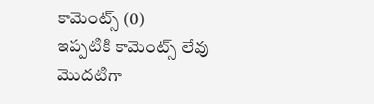కామెంట్స్ (0)
ఇప్పటికి కామెంట్స్ లేవు
మొదటిగా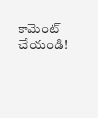కామెంట్ చేయండి!